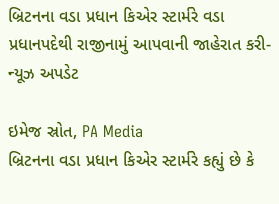બ્રિટનના વડા પ્રધાન કિએર સ્ટાર્મરે વડા પ્રધાનપદેથી રાજીનામું આપવાની જાહેરાત કરી- ન્યૂઝ અપડેટ

ઇમેજ સ્રોત, PA Media
બ્રિટનના વડા પ્રધાન કિએર સ્ટાર્મરે કહ્યું છે કે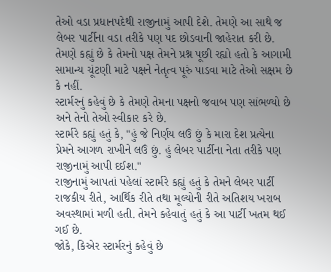તેઓ વડા પ્રધાનપદેથી રાજીનામું આપી દેશે. તેમણે આ સાથે જ લેબર પાર્ટીના વડા તરીકે પણ પદ છોડવાની જાહેરાત કરી છે.
તેમણે કહ્યું છે કે તેમનો પક્ષ તેમને પ્રશ્ન પૂછી રહ્યો હતો કે આગામી સામાન્ય ચૂંટણી માટે પક્ષને નેતૃત્વ પૂરું પાડવા માટે તેઓ સક્ષમ છે કે નહીં.
સ્ટાર્મરનું કહેવું છે કે તેમણે તેમના પક્ષનો જવાબ પણ સાંભળ્યો છે અને તેનો તેઓ સ્વીકાર કરે છે.
સ્ટાર્મરે કહ્યું હતું કે, "હું જે નિર્ણય લઉં છું કે મારા દેશ પ્રત્યેના પ્રેમને આગળ રાખીને લઉં છું. હું લેબર પાર્ટીના નેતા તરીકે પણ રાજીનામું આપી દઈશ."
રાજીનામું આપતાં પહેલાં સ્ટાર્મરે કહ્યું હતું કે તેમને લેબર પાર્ટી રાજકીય રીતે, આર્થિક રીતે તથા મૂલ્યોની રીતે અતિશય ખરાબ અવસ્થામાં મળી હતી. તેમને કહેવાતું હતું કે આ પાર્ટી ખતમ થઈ ગઈ છે.
જોકે, કિએર સ્ટાર્મરનું કહેવું છે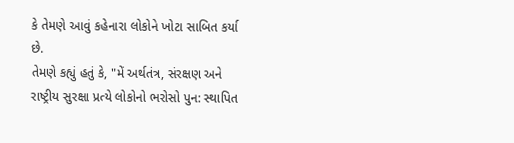કે તેમણે આવું કહેનારા લોકોને ખોટા સાબિત કર્યા છે.
તેમણે કહ્યું હતું કે, "મેં અર્થતંત્ર, સંરક્ષણ અને રાષ્ટ્રીય સુરક્ષા પ્રત્યે લોકોનો ભરોસો પુન: સ્થાપિત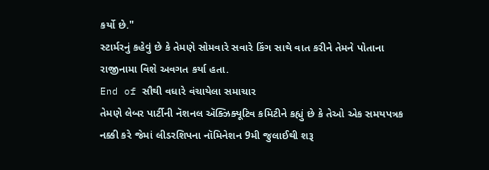કર્યો છે."
સ્ટાર્મરનું કહેવું છે કે તેમણે સોમવારે સવારે કિંગ સાથે વાત કરીને તેમને પોતાના રાજીનામા વિશે અવગત કર્યા હતા.
End of સૌથી વધારે વંચાયેલા સમાચાર
તેમણે લેબર પાર્ટીની નૅશનલ ઍક્ઝિક્યૂટિવ કમિટીને કહ્યું છે કે તેઓ એક સમયપત્રક નક્કી કરે જેમાં લીડરશિપના નૉમિનેશન 9મી જુલાઈથી શરૂ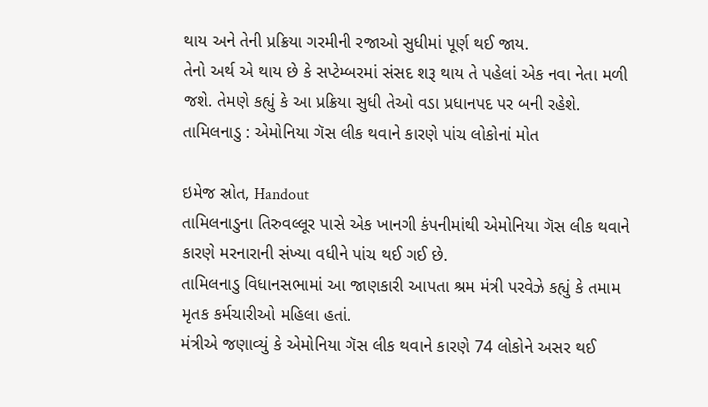થાય અને તેની પ્રક્રિયા ગરમીની રજાઓ સુધીમાં પૂર્ણ થઈ જાય.
તેનો અર્થ એ થાય છે કે સપ્ટેમ્બરમાં સંસદ શરૂ થાય તે પહેલાં એક નવા નેતા મળી જશે. તેમણે કહ્યું કે આ પ્રક્રિયા સુધી તેઓ વડા પ્રધાનપદ પર બની રહેશે.
તામિલનાડુ : એમોનિયા ગૅસ લીક થવાને કારણે પાંચ લોકોનાં મોત

ઇમેજ સ્રોત, Handout
તામિલનાડુના તિરુવલ્લૂર પાસે એક ખાનગી કંપનીમાંથી એમોનિયા ગૅસ લીક થવાને કારણે મરનારાની સંખ્યા વધીને પાંચ થઈ ગઈ છે.
તામિલનાડુ વિધાનસભામાં આ જાણકારી આપતા શ્રમ મંત્રી પરવેઝે કહ્યું કે તમામ મૃતક કર્મચારીઓ મહિલા હતાં.
મંત્રીએ જણાવ્યું કે એમોનિયા ગૅસ લીક થવાને કારણે 74 લોકોને અસર થઈ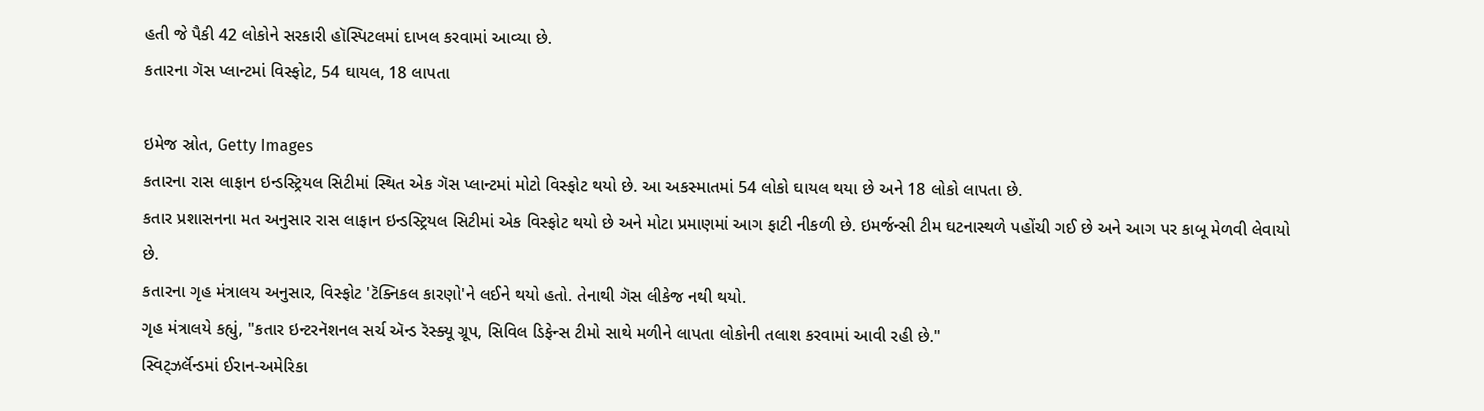હતી જે પૈકી 42 લોકોને સરકારી હૉસ્પિટલમાં દાખલ કરવામાં આવ્યા છે.
કતારના ગૅસ પ્લાન્ટમાં વિસ્ફોટ, 54 ઘાયલ, 18 લાપતા

ઇમેજ સ્રોત, Getty Images
કતારના રાસ લાફાન ઇન્ડસ્ટ્રિયલ સિટીમાં સ્થિત એક ગૅસ પ્લાન્ટમાં મોટો વિસ્ફોટ થયો છે. આ અકસ્માતમાં 54 લોકો ઘાયલ થયા છે અને 18 લોકો લાપતા છે.
કતાર પ્રશાસનના મત અનુસાર રાસ લાફાન ઇન્ડસ્ટ્રિયલ સિટીમાં એક વિસ્ફોટ થયો છે અને મોટા પ્રમાણમાં આગ ફાટી નીકળી છે. ઇમર્જન્સી ટીમ ઘટનાસ્થળે પહોંચી ગઈ છે અને આગ પર કાબૂ મેળવી લેવાયો છે.
કતારના ગૃહ મંત્રાલય અનુસાર, વિસ્ફોટ 'ટૅક્નિકલ કારણો'ને લઈને થયો હતો. તેનાથી ગૅસ લીકેજ નથી થયો.
ગૃહ મંત્રાલયે કહ્યું, "કતાર ઇન્ટરનૅશનલ સર્ચ ઍન્ડ રૅસ્ક્યૂ ગ્રૂપ, સિવિલ ડિફેન્સ ટીમો સાથે મળીને લાપતા લોકોની તલાશ કરવામાં આવી રહી છે."
સ્વિટ્ઝર્લૅન્ડમાં ઈરાન-અમેરિકા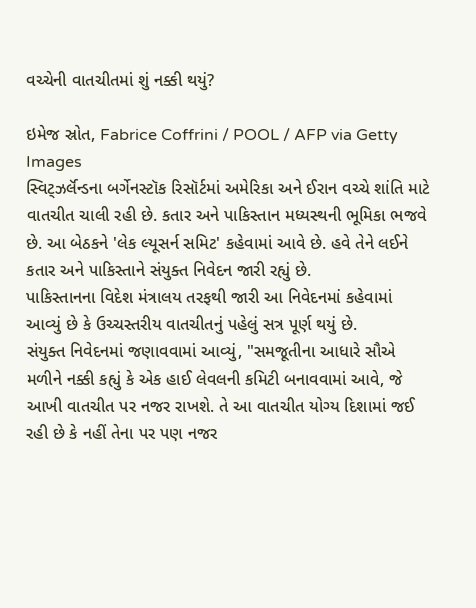વચ્ચેની વાતચીતમાં શું નક્કી થયું?

ઇમેજ સ્રોત, Fabrice Coffrini / POOL / AFP via Getty Images
સ્વિટ્ઝર્લૅન્ડના બર્ગેનસ્ટૉક રિસૉર્ટમાં અમેરિકા અને ઈરાન વચ્ચે શાંતિ માટે વાતચીત ચાલી રહી છે. કતાર અને પાકિસ્તાન મધ્યસ્થની ભૂમિકા ભજવે છે. આ બેઠકને 'લેક લ્યૂસર્ન સમિટ' કહેવામાં આવે છે. હવે તેને લઈને કતાર અને પાકિસ્તાને સંયુક્ત નિવેદન જારી રહ્યું છે.
પાકિસ્તાનના વિદેશ મંત્રાલય તરફથી જારી આ નિવેદનમાં કહેવામાં આવ્યું છે કે ઉચ્ચસ્તરીય વાતચીતનું પહેલું સત્ર પૂર્ણ થયું છે.
સંયુક્ત નિવેદનમાં જણાવવામાં આવ્યું, "સમજૂતીના આધારે સૌએ મળીને નક્કી કહ્યું કે એક હાઈ લેવલની કમિટી બનાવવામાં આવે, જે આખી વાતચીત પર નજર રાખશે. તે આ વાતચીત યોગ્ય દિશામાં જઈ રહી છે કે નહીં તેના પર પણ નજર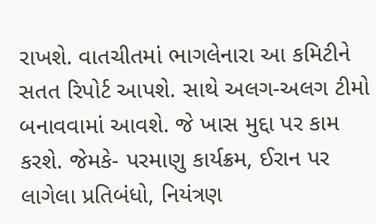રાખશે. વાતચીતમાં ભાગલેનારા આ કમિટીને સતત રિપોર્ટ આપશે. સાથે અલગ-અલગ ટીમો બનાવવામાં આવશે. જે ખાસ મુદ્દા પર કામ કરશે. જેમકે- પરમાણુ કાર્યક્રમ, ઈરાન પર લાગેલા પ્રતિબંધો, નિયંત્રણ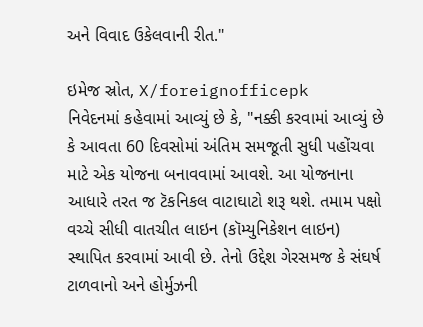અને વિવાદ ઉકેલવાની રીત."

ઇમેજ સ્રોત, X/foreignofficepk
નિવેદનમાં કહેવામાં આવ્યું છે કે, "નક્કી કરવામાં આવ્યું છે કે આવતા 60 દિવસોમાં અંતિમ સમજૂતી સુધી પહોંચવા માટે એક યોજના બનાવવામાં આવશે. આ યોજનાના આધારે તરત જ ટૅકનિકલ વાટાઘાટો શરૂ થશે. તમામ પક્ષો વચ્ચે સીધી વાતચીત લાઇન (કૉમ્યુનિકેશન લાઇન) સ્થાપિત કરવામાં આવી છે. તેનો ઉદ્દેશ ગેરસમજ કે સંઘર્ષ ટાળવાનો અને હોર્મુઝની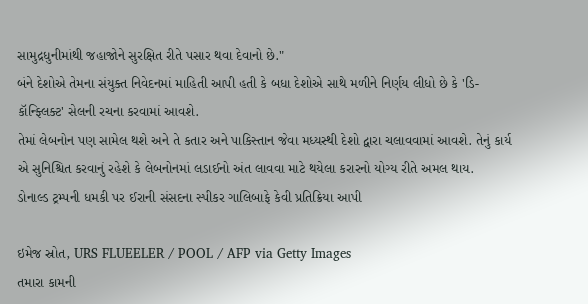સામુદ્રધુનીમાંથી જહાજોને સુરક્ષિત રીતે પસાર થવા દેવાનો છે."
બંને દેશોએ તેમના સંયુક્ત નિવેદનમાં માહિતી આપી હતી કે બધા દેશોએ સાથે મળીને નિર્ણય લીધો છે કે 'ડિ-કૉન્ફ્લિક્ટ' સેલની રચના કરવામાં આવશે.
તેમાં લેબનોન પણ સામેલ થશે અને તે કતાર અને પાકિસ્તાન જેવા મધ્યસ્થી દેશો દ્વારા ચલાવવામાં આવશે. તેનું કાર્ય એ સુનિશ્ચિત કરવાનું રહેશે કે લેબનોનમાં લડાઈનો અંત લાવવા માટે થયેલા કરારનો યોગ્ય રીતે અમલ થાય.
ડોનાલ્ડ ટ્રમ્પની ધમકી પર ઈરાની સંસદના સ્પીકર ગાલિબાફે કેવી પ્રતિક્રિયા આપી

ઇમેજ સ્રોત, URS FLUEELER / POOL / AFP via Getty Images
તમારા કામની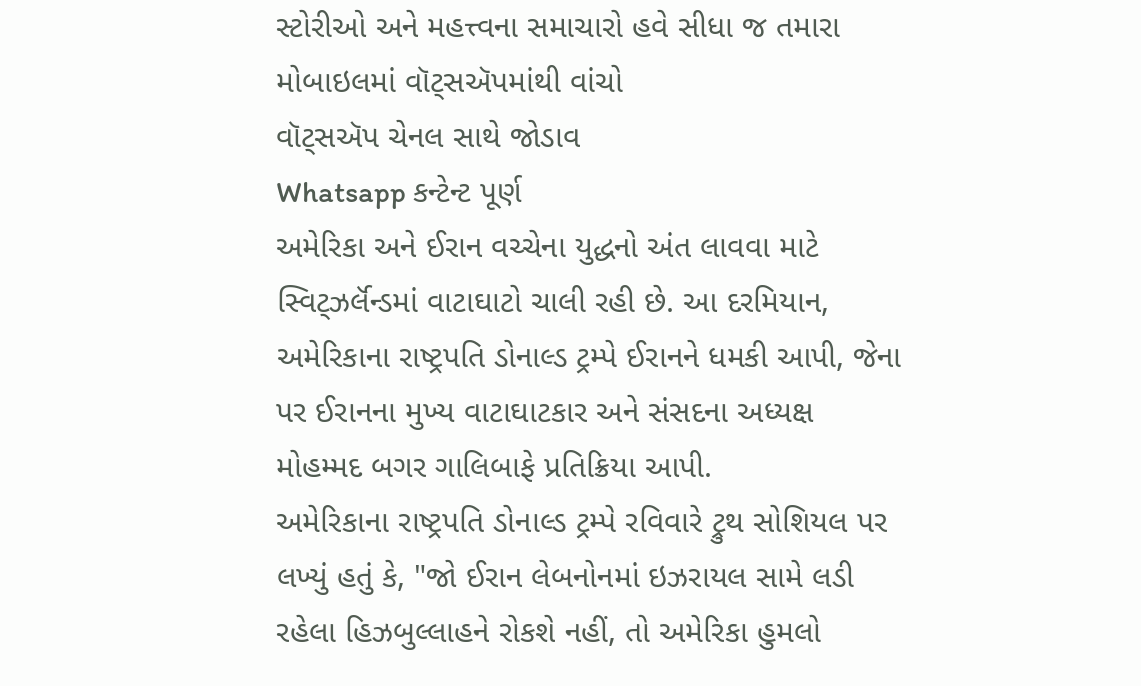સ્ટોરીઓ અને મહત્ત્વના સમાચારો હવે સીધા જ તમારા મોબાઇલમાં વૉટ્સઍપમાંથી વાંચો
વૉટ્સઍપ ચેનલ સાથે જોડાવ
Whatsapp કન્ટેન્ટ પૂર્ણ
અમેરિકા અને ઈરાન વચ્ચેના યુદ્ધનો અંત લાવવા માટે સ્વિટ્ઝર્લૅન્ડમાં વાટાઘાટો ચાલી રહી છે. આ દરમિયાન, અમેરિકાના રાષ્ટ્રપતિ ડોનાલ્ડ ટ્રમ્પે ઈરાનને ધમકી આપી, જેના પર ઈરાનના મુખ્ય વાટાઘાટકાર અને સંસદના અધ્યક્ષ મોહમ્મદ બગર ગાલિબાફે પ્રતિક્રિયા આપી.
અમેરિકાના રાષ્ટ્રપતિ ડોનાલ્ડ ટ્રમ્પે રવિવારે ટ્રુથ સોશિયલ પર લખ્યું હતું કે, "જો ઈરાન લેબનોનમાં ઇઝરાયલ સામે લડી રહેલા હિઝબુલ્લાહને રોકશે નહીં, તો અમેરિકા હુમલો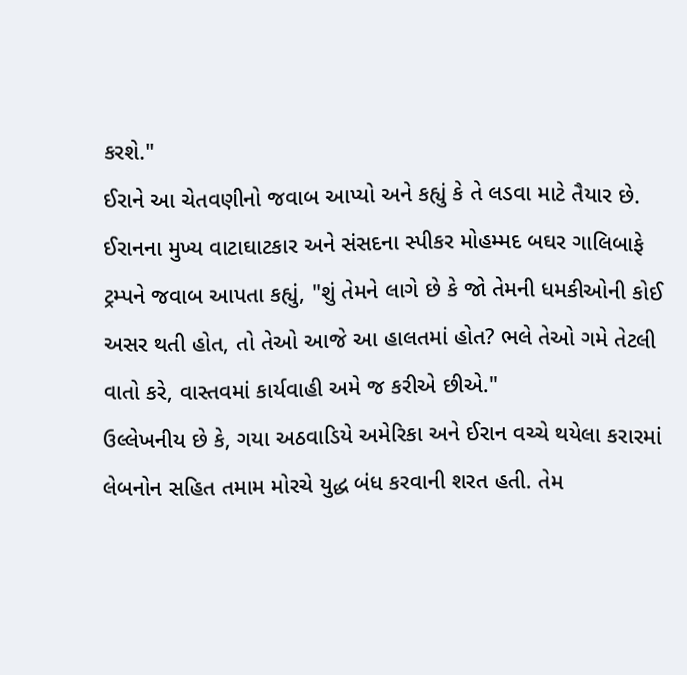કરશે."
ઈરાને આ ચેતવણીનો જવાબ આપ્યો અને કહ્યું કે તે લડવા માટે તૈયાર છે.
ઈરાનના મુખ્ય વાટાઘાટકાર અને સંસદના સ્પીકર મોહમ્મદ બઘર ગાલિબાફે ટ્રમ્પને જવાબ આપતા કહ્યું, "શું તેમને લાગે છે કે જો તેમની ધમકીઓની કોઈ અસર થતી હોત, તો તેઓ આજે આ હાલતમાં હોત? ભલે તેઓ ગમે તેટલી વાતો કરે, વાસ્તવમાં કાર્યવાહી અમે જ કરીએ છીએ."
ઉલ્લેખનીય છે કે, ગયા અઠવાડિયે અમેરિકા અને ઈરાન વચ્ચે થયેલા કરારમાં લેબનોન સહિત તમામ મોરચે યુદ્ધ બંધ કરવાની શરત હતી. તેમ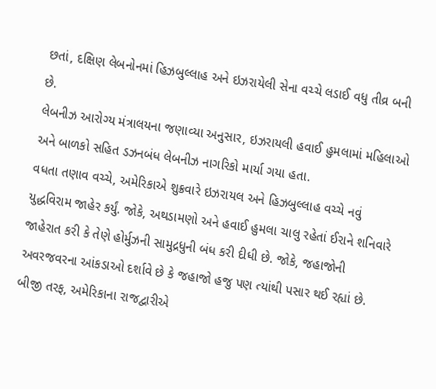છતાં, દક્ષિણ લેબનોનમાં હિઝબુલ્લાહ અને ઇઝરાયેલી સેના વચ્ચે લડાઈ વધુ તીવ્ર બની છે.
લેબનીઝ આરોગ્ય મંત્રાલયના જણાવ્યા અનુસાર, ઇઝરાયલી હવાઈ હુમલામાં મહિલાઓ અને બાળકો સહિત ડઝનબંધ લેબનીઝ નાગરિકો માર્યા ગયા હતા.
વધતા તણાવ વચ્ચે, અમેરિકાએ શુક્રવારે ઇઝરાયલ અને હિઝબુલ્લાહ વચ્ચે નવું યુદ્ધવિરામ જાહેર કર્યું. જોકે, અથડામણો અને હવાઈ હુમલા ચાલુ રહેતાં ઈરાને શનિવારે જાહેરાત કરી કે તેણે હોર્મુઝની સામુદ્રધુની બંધ કરી દીધી છે. જોકે, જહાજોની અવરજવરના આંકડાઓ દર્શાવે છે કે જહાજો હજુ પણ ત્યાંથી પસાર થઈ રહ્યાં છે.
બીજી તરફ, અમેરિકાના રાજદ્વારીએ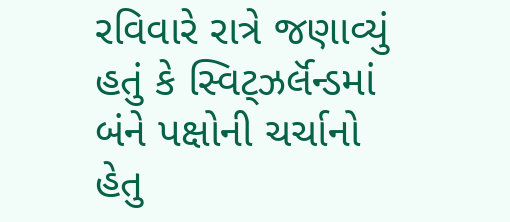રવિવારે રાત્રે જણાવ્યું હતું કે સ્વિટ્ઝર્લૅન્ડમાં બંને પક્ષોની ચર્ચાનો હેતુ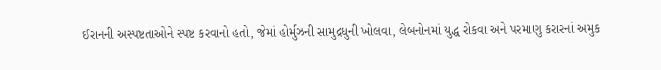ઈરાનની અસ્પષ્ટતાઓને સ્પષ્ટ કરવાનો હતો, જેમાં હોર્મુઝની સામુદ્રધુની ખોલવા, લેબનોનમાં યુદ્ધ રોકવા અને પરમાણુ કરારનાં અમુક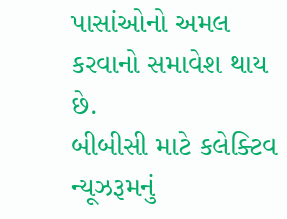પાસાંઓનો અમલ કરવાનો સમાવેશ થાય છે.
બીબીસી માટે કલેક્ટિવ ન્યૂઝરૂમનું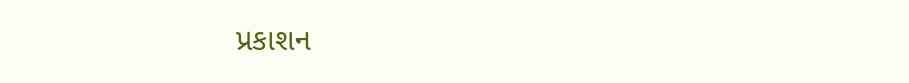પ્રકાશન